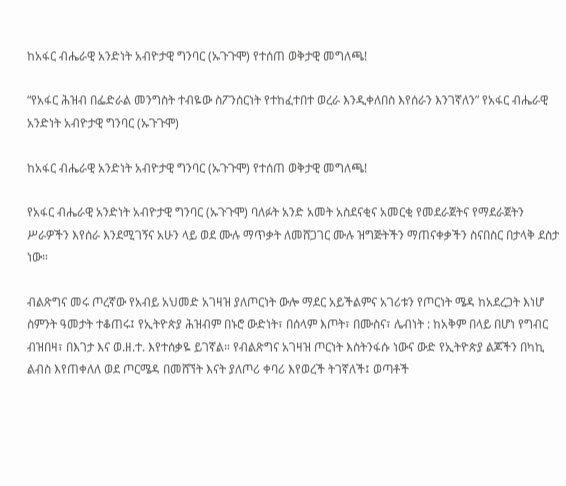ከአፋር ብሔራዊ አንድነት አብዮታዊ ግንባር (ኡጉጉሞ) የተሰጠ ወቅታዊ መግለጫ!

“የአፋር ሕዝብ በፌድራል መንግስት ተብዬው ስፖንሰርነት የተከፈተበተ ወረራ እንዲቀለበስ እየሰራን እንገኛለን” የአፋር ብሔራዊ አንድነት አብዮታዊ ግንባር (ኡጉጉሞ)

ከአፋር ብሔራዊ አንድነት አብዮታዊ ግንባር (ኡጉጉሞ) የተሰጠ ወቅታዊ መግለጫ!

የአፋር ብሔራዊ አንድነት አብዮታዊ ግንባር (ኡጉጉሞ) ባለፉት አንድ አመት አስደናቂና አመርቂ የመደራጀትና የማደራጀትን ሥራዎችን እየሰራ እንደሚገኝና አሁን ላይ ወደ ሙሉ ማጥቃት ለመሸጋገር ሙሉ ዝግጅትችን ማጠናቀቃችን ስናበስር በታላቅ ደስታ ነው።

ብልጽግና መሩ ጦረኛው የአብይ አህመድ አገዛዝ ያለጦርነት ውሎ ማደር አይችልምና አገሪቱን የጦርነት ሜዳ ከአደረጋት እነሆ ስምንት ዓመታት ተቆጠሩ፤ የኢትዮጵያ ሕዝብም በኑሮ ውድነት፣ በሰላም እጦት፣ በሙስና፣ ሌብነት : ከአቅም በላይ በሆነ የግብር ብዝበዛ፣ በእገታ እና ወ.ዘ.ተ. እየተሰቃዬ ይገኛል። የብልጽግና አገዛዝ ጦርነት እስትንፋሱ ነውና ውድ የኢትዮጵያ ልጆችን በካኪ ልብስ እየጠቀለለ ወደ ጦርሜዳ በመሸኘት እናት ያለጦሪ ቀባሪ እየወረች ትገኛለች፤ ወጣቶች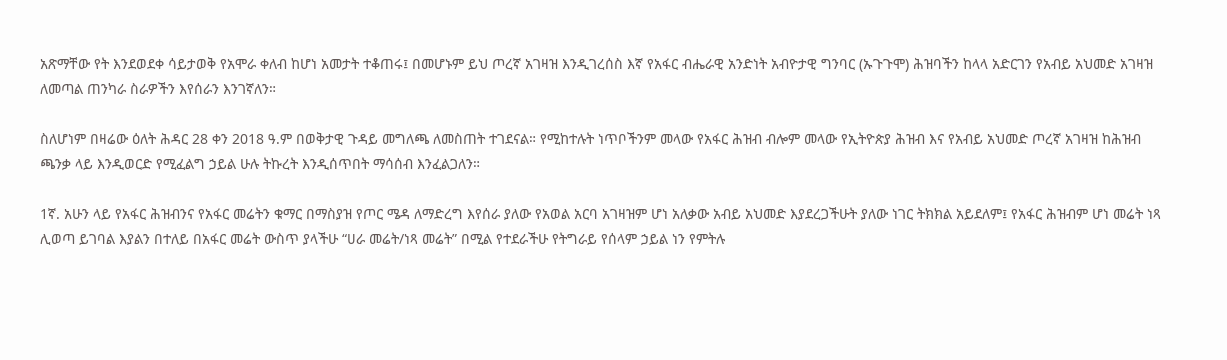አጽማቸው የት እንደወደቀ ሳይታወቅ የአሞራ ቀለብ ከሆነ አመታት ተቆጠሩ፤ በመሆኑም ይህ ጦረኛ አገዛዝ እንዲገረሰስ እኛ የአፋር ብሔራዊ አንድነት አብዮታዊ ግንባር (ኡጉጉሞ) ሕዝባችን ከላላ አድርገን የአብይ አህመድ አገዛዝ ለመጣል ጠንካራ ስራዎችን እየሰራን እንገኛለን።

ስለሆነም በዛሬው ዕለት ሕዳር 28 ቀን 2018 ዓ.ም በወቅታዊ ጉዳይ መግለጫ ለመስጠት ተገደናል። የሚከተሉት ነጥቦችንም መላው የአፋር ሕዝብ ብሎም መላው የኢትዮጵያ ሕዝብ እና የአብይ አህመድ ጦረኛ አገዛዝ ከሕዝብ ጫንቃ ላይ እንዲወርድ የሚፈልግ ኃይል ሁሉ ትኩረት እንዲሰጥበት ማሳሰብ እንፈልጋለን።

1ኛ. አሁን ላይ የአፋር ሕዝብንና የአፋር መሬትን ቁማር በማስያዝ የጦር ሜዳ ለማድረግ እየሰራ ያለው የአወል አርባ አገዛዝም ሆነ አለቃው አብይ አህመድ እያደረጋችሁት ያለው ነገር ትክክል አይደለም፤ የአፋር ሕዝብም ሆነ መሬት ነጻ ሊወጣ ይገባል እያልን በተለይ በአፋር መሬት ውስጥ ያላችሁ “ሀራ መሬት/ነጻ መሬት” በሚል የተደራችሁ የትግራይ የሰላም ኃይል ነን የምትሉ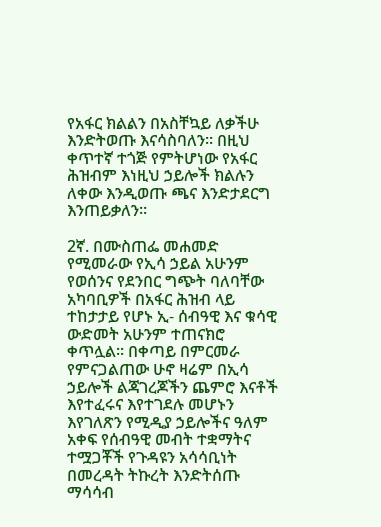የአፋር ክልልን በአስቸኳይ ለቃችሁ እንድትወጡ እናሳስባለን። በዚህ ቀጥተኛ ተጎጅ የምትሆነው የአፋር ሕዝብም እነዚህ ኃይሎች ክልሉን ለቀው እንዲወጡ ጫና እንድታደርግ እንጠይቃለን።

2ኛ. በሙስጠፌ መሐመድ የሚመራው የኢሳ ኃይል አሁንም የወሰንና የደንበር ግጭት ባለባቸው አካባቢዎች በአፋር ሕዝብ ላይ ተከታታይ የሆኑ ኢ- ሰብዓዊ እና ቁሳዊ ውድመት አሁንም ተጠናክሮ ቀጥሏል። በቀጣይ በምርመራ የምናጋልጠው ሁኖ ዛሬም በኢሳ ኃይሎች ልጃገረጆችን ጨምሮ እናቶች እየተፈሩና እየተገደሉ መሆኑን እየገለጽን የሚዲያ ኃይሎችና ዓለም አቀፍ የሰብዓዊ መብት ተቋማትና ተሟጋቾች የጉዳዩን አሳሳቢነት በመረዳት ትኩረት እንድትሰጡ ማሳሳብ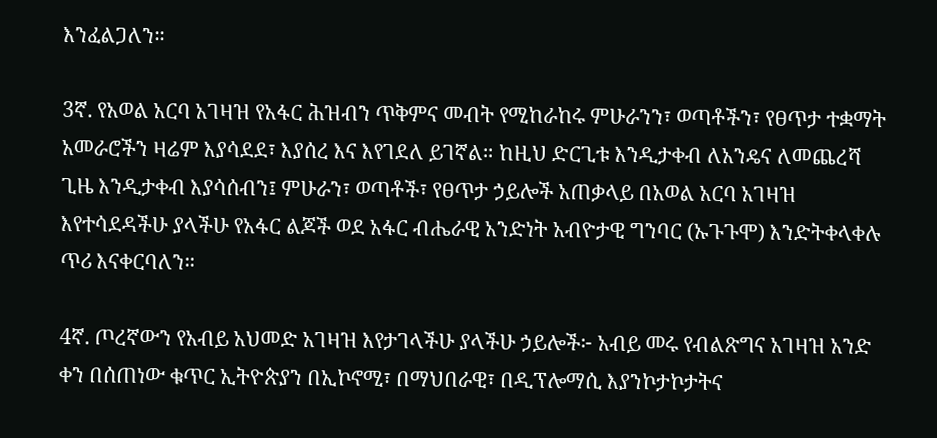እንፈልጋለን።

3ኛ. የአወል አርባ አገዛዝ የአፋር ሕዝብን ጥቅምና መብት የሚከራከሩ ምሁራንን፣ ወጣቶችን፣ የፀጥታ ተቋማት አመራሮችን ዛሬም እያሳደደ፣ እያሰረ እና እየገደለ ይገኛል። ከዚህ ድርጊቱ እንዲታቀብ ለአንዴና ለመጨረሻ ጊዜ እንዲታቀብ እያሳሰብን፤ ምሁራን፣ ወጣቶች፣ የፀጥታ ኃይሎች አጠቃላይ በአወል አርባ አገዛዝ እየተሳደዳችሁ ያላችሁ የአፋር ልጆች ወደ አፋር ብሔራዊ አንድነት አብዮታዊ ግንባር (ኡጉጉሞ) እንድትቀላቀሉ ጥሪ እናቀርባለን።

4ኛ. ጦረኛውን የአብይ አህመድ አገዛዝ እየታገላችሁ ያላችሁ ኃይሎች፦ አብይ መሩ የብልጽግና አገዛዝ አንድ ቀን በሰጠነው ቁጥር ኢትዮጵያን በኢኮኖሚ፣ በማህበራዊ፣ በዲፕሎማሲ እያንኮታኮታትና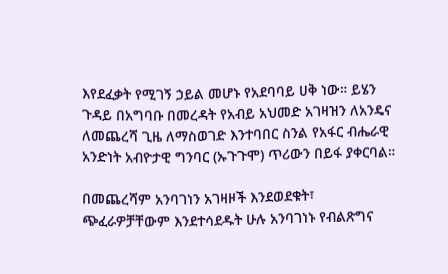እየደፈቃት የሚገኝ ኃይል መሆኑ የአደባባይ ሀቅ ነው። ይሄን ጉዳይ በአግባቡ በመረዳት የአብይ አህመድ አገዛዝን ለአንዴና ለመጨረሻ ጊዜ ለማስወገድ እንተባበር ስንል የአፋር ብሔራዊ አንድነት አብዮታዊ ግንባር (ኡጉጉሞ) ጥሪውን በይፋ ያቀርባል።

በመጨረሻም አንባገነን አገዛዞች እንደወደቁት፣ ጭፈራዎቻቸውም እንደተሳደዱት ሁሉ አንባገነኑ የብልጽግና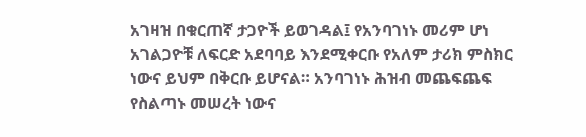አገዛዝ በቁርጠኛ ታጋዮች ይወገዳል፤ የአንባገነኑ መሪም ሆነ አገልጋዮቹ ለፍርድ አደባባይ እንደሚቀርቡ የአለም ታሪክ ምስክር ነውና ይህም በቅርቡ ይሆናል። አንባገነኑ ሕዝብ መጨፍጨፍ የስልጣኑ መሠረት ነውና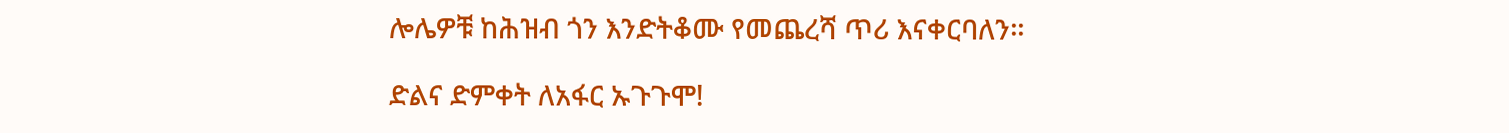ሎሌዎቹ ከሕዝብ ጎን እንድትቆሙ የመጨረሻ ጥሪ እናቀርባለን።

ድልና ድምቀት ለአፋር ኡጉጉሞ!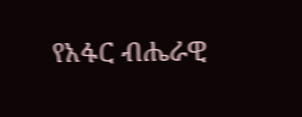የአፋር ብሔራዊ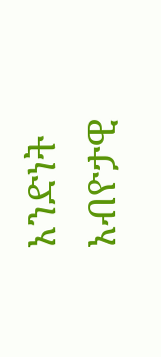አንድነት አብዮታዊ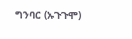ግንባር (ኡጉጉሞ)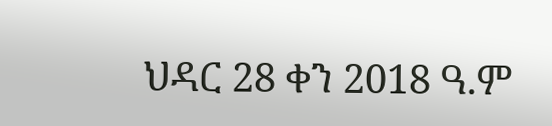ህዳር 28 ቀን 2018 ዓ.ም